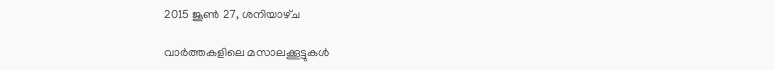2015 ജൂൺ 27, ശനിയാഴ്‌ച

വാര്‍ത്തകളിലെ മസാലക്കൂട്ടുകള്‍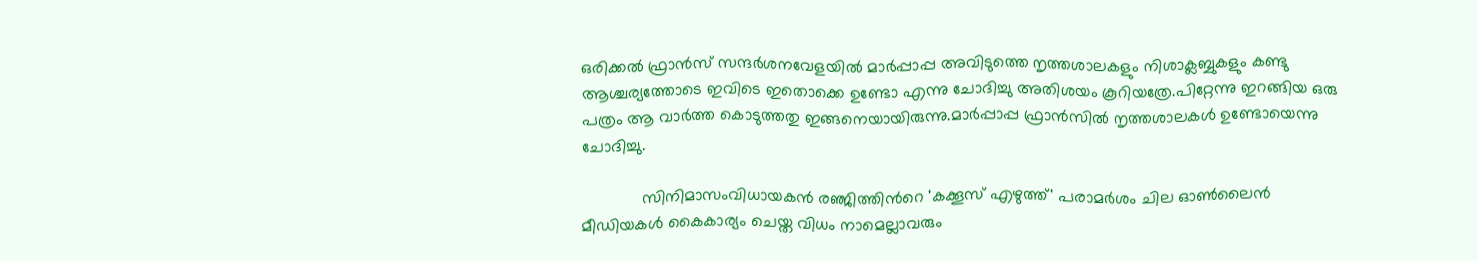ഒരിക്കല്‍ ഫ്രാന്‍സ് സന്ദര്‍ശനവേളയില്‍ മാര്‍പ്പാപ്പ അവിടുത്തെ നൃത്തശാലകളും നിശാക്ലബ്ബുകളും കണ്ടു ആശ്ചര്യത്തോടെ ഇവിടെ ഇതൊക്കെ ഉണ്ടോ എന്നു ചോദിച്ചു അതിശയം കൂറിയത്രേ.പിറ്റേന്നു ഇറങ്ങിയ ഒരു പത്രം ആ വാര്‍ത്ത കൊടുത്തതു ഇങ്ങനെയായിരുന്നു.മാര്‍പ്പാപ്പ ഫ്രാന്‍സില്‍ നൃത്തശാലകള്‍ ഉണ്ടോയെന്നു ചോദിച്ചു.

             സിനിമാസംവിധായകന്‍ രഞ്ജിത്തിന്‍റെ 'കക്കൂസ് എഴുത്ത്' പരാമര്‍ശം ചില ഓണ്‍ലൈന്‍ മീഡിയകള്‍ കൈകാര്യം ചെയ്ത വിധം നാമെല്ലാവരും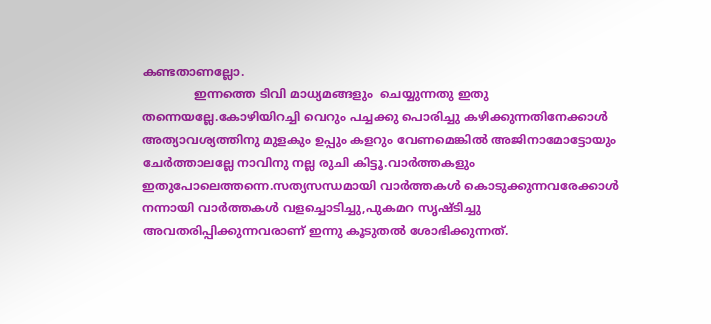കണ്ടതാണല്ലോ.
              ഇന്നത്തെ ടിവി മാധ്യമങ്ങളും  ചെയ്യുന്നതു ഇതു തന്നെയല്ലേ.കോഴിയിറച്ചി വെറും പച്ചക്കു പൊരിച്ചു കഴിക്കുന്നതിനേക്കാള്‍  അത്യാവശ്യത്തിനു മുളകും ഉപ്പും കളറും വേണമെങ്കില്‍ അജിനാമോട്ടോയും ചേര്‍ത്താലല്ലേ നാവിനു നല്ല രുചി കിട്ടൂ.വാര്‍ത്തകളും ഇതുപോലെത്തന്നെ.സത്യസന്ധമായി വാര്‍ത്തകള്‍ കൊടുക്കുന്നവരേക്കാള്‍ നന്നായി വാര്‍ത്തകള്‍ വളച്ചൊടിച്ചു,പുകമറ സൃഷ്ടിച്ചു അവതരിപ്പിക്കുന്നവരാണ് ഇന്നു കൂടുതല്‍ ശോഭിക്കുന്നത്‌.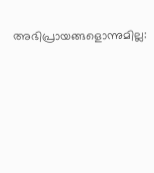അഭിപ്രായങ്ങളൊന്നുമില്ല: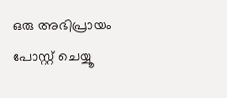ഒരു അഭിപ്രായം പോസ്റ്റ് ചെയ്യൂ